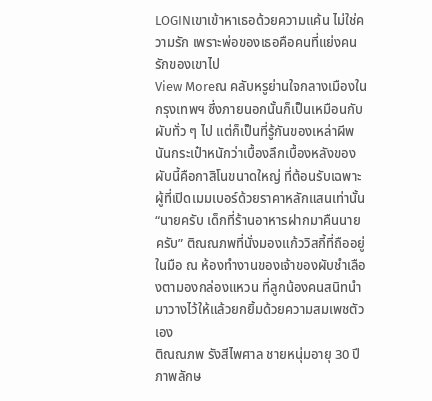LOGINเขาเข้าหาเธอด้วยความแค้น ไม่ใช่ความรัก เพราะพ่อของเธอคือคนที่แย่งคนรักของเขาไป
View Moreณ คลับหรูย่านใจกลางเมืองในกรุงเทพฯ ซึ่งภายนอกนั้นก็เป็นเหมือนกับผับทั่ว ๆ ไป แต่ก็เป็นที่รู้กันของเหล่าผีพนันกระเป๋าหนักว่าเบื้องลึกเบื้องหลังของผับนี้คือกาสิโนขนาดใหญ่ ที่ต้อนรับเฉพาะผู้ที่เปิดเมมเบอร์ด้วยราคาหลักแสนเท่านั้น
“นายครับ เด็กที่ร้านอาหารฝากมาคืนนายครับ” ติณณภพที่นั่งมองแก้ววิสกี้ที่ถืออยู่ในมือ ณ ห้องทำงานของเจ้าของผับชำเลืองตามองกล่องแหวน ที่ลูกน้องคนสนิทนำมาวางไว้ให้แล้วยกยิ้มด้วยความสมเพชตัวเอง
ติณณภพ รังสีไพศาล ชายหนุ่มอายุ 30 ปี ภาพลักษ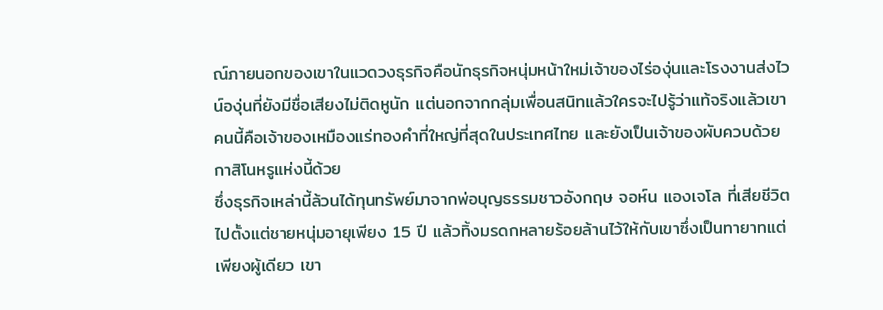ณ์ภายนอกของเขาในแวดวงธุรกิจคือนักธุรกิจหนุ่มหน้าใหม่เจ้าของไร่องุ่นและโรงงานส่งไวน์องุ่นที่ยังมีชื่อเสียงไม่ติดหูนัก แต่นอกจากกลุ่มเพื่อนสนิทแล้วใครจะไปรู้ว่าแท้จริงแล้วเขาคนนี้คือเจ้าของเหมืองแร่ทองคำที่ใหญ่ที่สุดในประเทศไทย และยังเป็นเจ้าของผับควบด้วยกาสิโนหรูแห่งนี้ด้วย
ซึ่งธุรกิจเหล่านี้ล้วนได้ทุนทรัพย์มาจากพ่อบุญธรรมชาวอังกฤษ จอห์น แองเจโล ที่เสียชีวิตไปตั้งแต่ชายหนุ่มอายุเพียง 15 ปี แล้วทิ้งมรดกหลายร้อยล้านไว้ให้กับเขาซึ่งเป็นทายาทแต่เพียงผู้เดียว เขา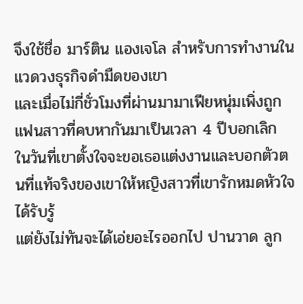จึงใช้ชื่อ มาร์ติน แองเจโล สำหรับการทำงานในแวดวงธุรกิจดำมืดของเขา
และเมื่อไม่กี่ชั่วโมงที่ผ่านมามาเฟียหนุ่มเพิ่งถูกแฟนสาวที่คบหากันมาเป็นเวลา 4 ปีบอกเลิก ในวันที่เขาตั้งใจจะขอเธอแต่งงานและบอกตัวตนที่แท้จริงของเขาให้หญิงสาวที่เขารักหมดหัวใจได้รับรู้
แต่ยังไม่ทันจะได้เอ่ยอะไรออกไป ปานวาด ลูก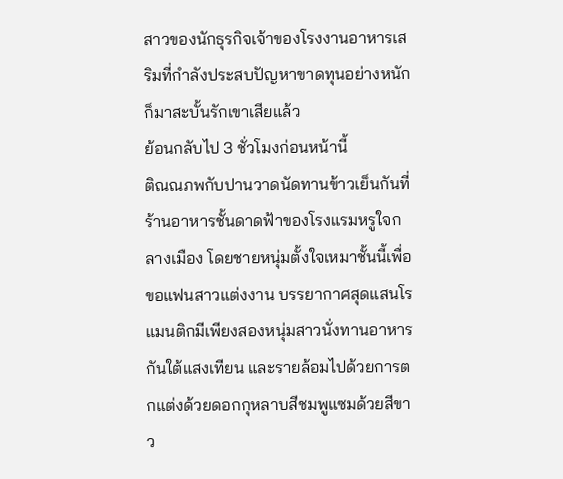สาวของนักธุรกิจเจ้าของโรงงานอาหารเสริมที่กำลังประสบปัญหาขาดทุนอย่างหนักก็มาสะบั้นรักเขาเสียแล้ว
ย้อนกลับไป 3 ชั่วโมงก่อนหน้านี้
ติณณภพกับปานวาดนัดทานข้าวเย็นกันที่ร้านอาหารชั้นดาดฟ้าของโรงแรมหรูใจกลางเมือง โดยชายหนุ่มตั้งใจเหมาชั้นนี้เพื่อขอแฟนสาวแต่งงาน บรรยากาศสุดแสนโรแมนติกมีเพียงสองหนุ่มสาวนั่งทานอาหารกันใต้แสงเทียน และรายล้อมไปด้วยการตกแต่งด้วยดอกกุหลาบสีชมพูแซมด้วยสีขาว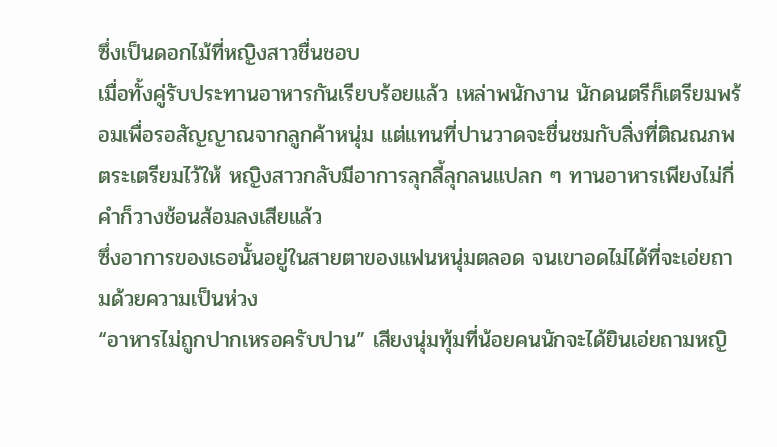ซึ่งเป็นดอกไม้ที่หญิงสาวชื่นชอบ
เมื่อทั้งคู่รับประทานอาหารกันเรียบร้อยแล้ว เหล่าพนักงาน นักดนตรีก็เตรียมพร้อมเพื่อรอสัญญาณจากลูกค้าหนุ่ม แต่แทนที่ปานวาดจะชื่นชมกับสิ่งที่ติณณภพตระเตรียมไว้ให้ หญิงสาวกลับมีอาการลุกลี้ลุกลนแปลก ๆ ทานอาหารเพียงไม่กี่คำก็วางช้อนส้อมลงเสียแล้ว
ซึ่งอาการของเธอนั้นอยู่ในสายตาของแฟนหนุ่มตลอด จนเขาอดไม่ได้ที่จะเอ่ยถามด้วยความเป็นห่วง
“อาหารไม่ถูกปากเหรอครับปาน” เสียงนุ่มทุ้มที่น้อยคนนักจะได้ยินเอ่ยถามหญิ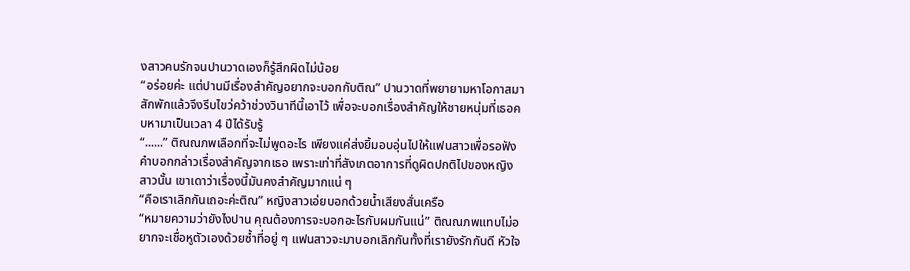งสาวคนรักจนปานวาดเองก็รู้สึกผิดไม่น้อย
“อร่อยค่ะ แต่ปานมีเรื่องสำคัญอยากจะบอกกับติณ” ปานวาดที่พยายามหาโอกาสมาสักพักแล้วจึงรีบไขว่คว้าช่วงวินาทีนี้เอาไว้ เพื่อจะบอกเรื่องสำคัญให้ชายหนุ่มที่เธอคบหามาเป็นเวลา 4 ปีได้รับรู้
“......” ติณณภพเลือกที่จะไม่พูดอะไร เพียงแค่ส่งยิ้มอบอุ่นไปให้แฟนสาวเพื่อรอฟังคำบอกกล่าวเรื่องสำคัญจากเธอ เพราะเท่าที่สังเกตอาการที่ดูผิดปกติไปของหญิงสาวนั้น เขาเดาว่าเรื่องนี้มันคงสำคัญมากแน่ ๆ
“คือเราเลิกกันเถอะค่ะติณ” หญิงสาวเอ่ยบอกด้วยน้ำเสียงสั่นเครือ
“หมายความว่ายังไงปาน คุณต้องการจะบอกอะไรกับผมกันแน่” ติณณภพแทบไม่อยากจะเชื่อหูตัวเองด้วยซ้ำที่อยู่ ๆ แฟนสาวจะมาบอกเลิกกันทั้งที่เรายังรักกันดี หัวใจ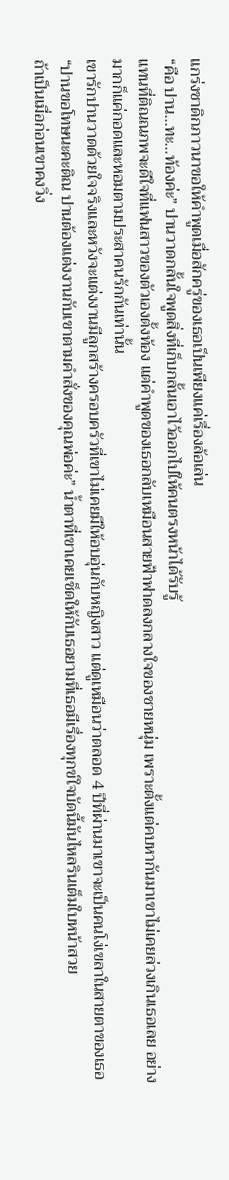แกร่งชาดิกภาวนาขอให้คำพูดเมื่อสักครู่ของเธอเป็นเพียงแค่เรื่องล้อเล่น
“คือ ปาน...ทะ...ท้องค่ะ” ปานวาดกลั้นใจพูดสิ่งที่เก็บกลั้นเอาไว้ออกไปให้คนตรงหน้าได้รับรู้
แทนที่ติณณภพจะดีใจที่แฟนสาวของตัวเองตั้งท้อง แต่คำพูดของเธอกลับเหมือนสายฟ้าฟาดลงกลางใจของชายหนุ่ม เพราะตั้งแต่คบหากันมาเขาไม่เคยล่วงเกินเธอเลย อย่างมากก็แค่กอดและหอมตามประสาคนรักกันเท่านั้น
เขารักปานวาดด้วยใจจริงและหวังจะแต่งงานมีลูกสร้างครอบครัวที่เขาไม่เคยมีให้อบอุ่นกับหญิงสาว แต่ดูเหมือนว่าตลอด 4 ปีที่ผ่านมาเขาจะเป็นคนโง่เขลาในสายตาของเธอ
“ปานขอโทษนะคะติณ ปานต้องแต่งงานกับเขาตามคำสั่งของคุณพ่อค่ะ” น้ำตาที่เขาเคยเช็ดให้กับเธอยามที่เธอมีเรื่องทุกข์ใจบัดนี้มันไหลรินเต็มใบหน้าสวย
ถ้าเป็นเมื่อก่อนเขาคงวิ่ง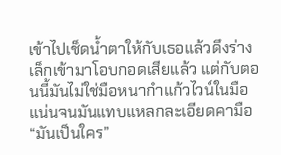เข้าไปเช็ดน้ำตาให้กับเธอแล้วดึงร่างเล็กเข้ามาโอบกอดเสียแล้ว แต่กับตอนนี้มันไม่ใช่มือหนากำแก้วไวน์ในมือแน่นจนมันแทบแหลกละเอียดคามือ
“มันเป็นใคร”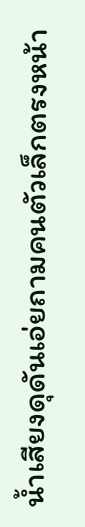น้ำเสียงดุดันเอ่ยถามคนตัวเล็กตรงหน้า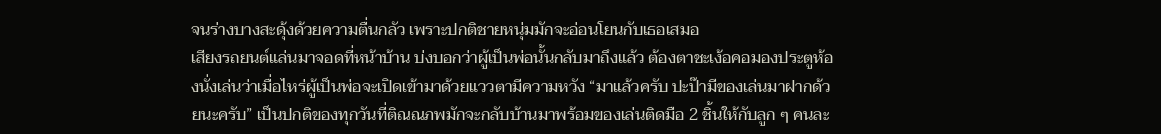จนร่างบางสะดุ้งด้วยความตื่นกลัว เพราะปกติชายหนุ่มมักจะอ่อนโยนกับเธอเสมอ
เสียงรถยนต์แล่นมาจอดที่หน้าบ้าน บ่งบอกว่าผู้เป็นพ่อนั้นกลับมาถึงแล้ว ต้องตาชะเง้อคอมองประตูห้องนั่งเล่นว่าเมื่อไหร่ผู้เป็นพ่อจะเปิดเข้ามาด้วยแววตามีความหวัง “มาแล้วครับ ปะป๊ามีของเล่นมาฝากด้วยนะครับ” เป็นปกติของทุกวันที่ติณณภพมักจะกลับบ้านมาพร้อมของเล่นติดมือ 2 ชิ้นให้กับลูก ๆ คนละ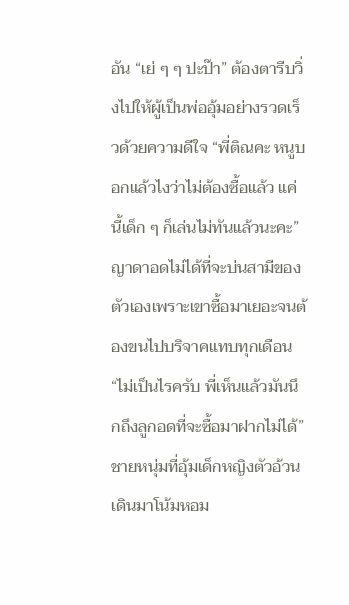อัน “เย่ ๆ ๆ ปะป๊า” ต้องตารีบวิ่งไปให้ผู้เป็นพ่ออุ้มอย่างรวดเร็วด้วยความดีใจ “พี่ติณคะ หนูบอกแล้วไงว่าไม่ต้องซื้อแล้ว แค่นี้เด็ก ๆ ก็เล่นไม่ทันแล้วนะคะ” ญาดาอดไม่ได้ที่จะบ่นสามีของตัวเองเพราะเขาซื้อมาเยอะจนต้องขนไปบริจาคแทบทุกเดือน “ไม่เป็นไรครับ พี่เห็นแล้วมันนึกถึงลูกอดที่จะซื้อมาฝากไม่ได้” ชายหนุ่มที่อุ้มเด็กหญิงตัวอ้วนเดินมาโน้มหอม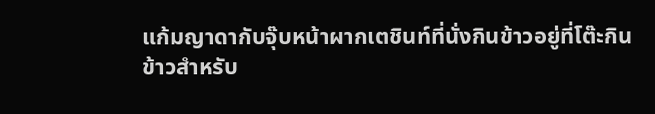แก้มญาดากับจุ๊บหน้าผากเตชินท์ที่นั่งกินข้าวอยู่ที่โต๊ะกินข้าวสำหรับ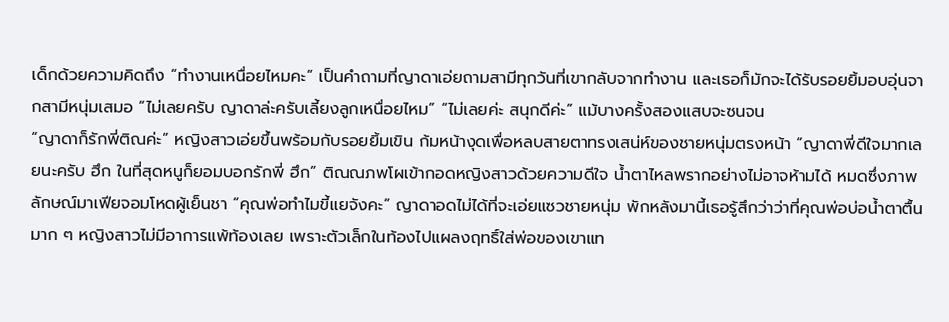เด็กด้วยความคิดถึง “ทำงานเหนื่อยไหมคะ” เป็นคำถามที่ญาดาเอ่ยถามสามีทุกวันที่เขากลับจากทำงาน และเธอก็มักจะได้รับรอยยิ้มอบอุ่นจากสามีหนุ่มเสมอ “ไม่เลยครับ ญาดาล่ะครับเลี้ยงลูกเหนื่อยไหม” “ไม่เลยค่ะ สนุกดีค่ะ” แม้บางครั้งสองแสบจะซนจน
“ญาดาก็รักพี่ติณค่ะ” หญิงสาวเอ่ยขึ้นพร้อมกับรอยยิ้มเขิน ก้มหน้างุดเพื่อหลบสายตาทรงเสน่ห์ของชายหนุ่มตรงหน้า “ญาดาพี่ดีใจมากเลยนะครับ ฮึก ในที่สุดหนูก็ยอมบอกรักพี่ ฮึก” ติณณภพโผเข้ากอดหญิงสาวด้วยความดีใจ น้ำตาไหลพรากอย่างไม่อาจห้ามได้ หมดซึ่งภาพลักษณ์มาเฟียจอมโหดผู้เย็นชา “คุณพ่อทำไมขี้แยจังคะ” ญาดาอดไม่ได้ที่จะเอ่ยแซวชายหนุ่ม พักหลังมานี้เธอรู้สึกว่าว่าที่คุณพ่อบ่อน้ำตาตื้นมาก ๆ หญิงสาวไม่มีอาการแพ้ท้องเลย เพราะตัวเล็กในท้องไปแผลงฤทธิ์ใส่พ่อของเขาแท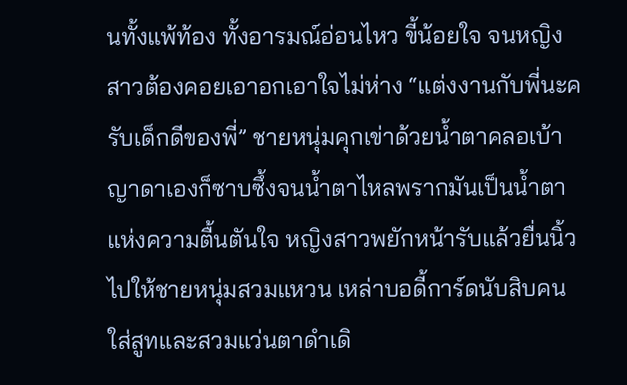นทั้งแพ้ท้อง ทั้งอารมณ์อ่อนไหว ขี้น้อยใจ จนหญิงสาวต้องคอยเอาอกเอาใจไม่ห่าง “แต่งงานกับพี่นะครับเด็กดีของพี่” ชายหนุ่มคุกเข่าด้วยน้ำตาคลอเบ้า ญาดาเองก็ซาบซึ้งจนน้ำตาไหลพรากมันเป็นน้ำตาแห่งความตื้นตันใจ หญิงสาวพยักหน้ารับแล้วยื่นนิ้วไปให้ชายหนุ่มสวมแหวน เหล่าบอดี้การ์ดนับสิบคนใส่สูทและสวมแว่นตาดำเดิ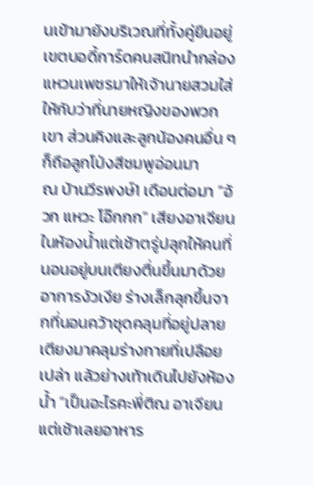นเข้ามายังบริเวณที่ทั้งคู่ยืนอยู่ เขตบอดี้การ์ดคนสนิทนำกล่องแหวนเพชรมาให้เจ้านายสวมใส่ให้กับว่าที่นายหญิงของพวกเขา ส่วนคิงและลูกน้องคนอื่น ๆ ก็ถือลูกโป่งสีชมพูอ่อนมา
ณ บ้านวีรพงษ์1 เดือนต่อมา “อ้วก แหวะ โอ๊กกก” เสียงอาเจียนในห้องน้ำแต่เช้าตรู่ปลุกให้คนที่นอนอยู่บนเตียงตื่นขึ้นมาด้วยอาการงัวเงีย ร่างเล็กลุกขึ้นจากที่นอนคว้าชุดคลุมที่อยู่ปลายเตียงมาคลุมร่างกายที่เปลือยเปล่า แล้วย่างเท้าเดินไปยังห้องน้ำ “เป็นอะไรคะพี่ติณ อาเจียนแต่เช้าเลยอาหาร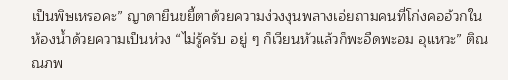เป็นพิษเหรอคะ” ญาดายืนขยี้ตาด้วยความง่วงงุนพลางเอ่ยถามคนที่โก่งคออ้วกในห้องน้ำด้วยความเป็นห่วง “ไม่รู้ครับ อยู่ ๆ ก็เวียนหัวแล้วก็พะอืดพะอม อุแหวะ” ติณณภพ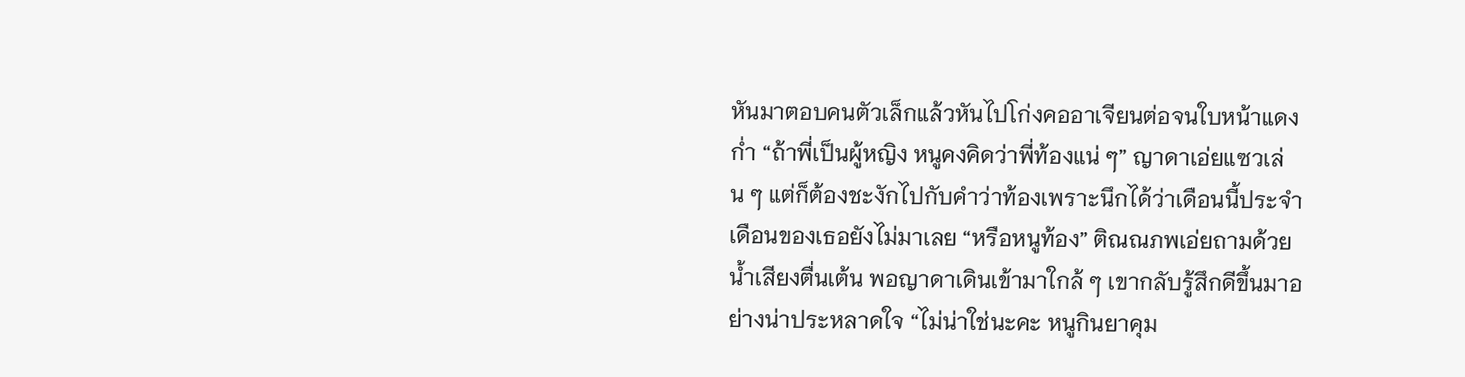หันมาตอบคนตัวเล็กแล้วหันไปโก่งคออาเจียนต่อจนใบหน้าแดงก่ำ “ถ้าพี่เป็นผู้หญิง หนูคงคิดว่าพี่ท้องแน่ ๆ” ญาดาเอ่ยแซวเล่น ๆ แต่ก็ต้องชะงักไปกับคำว่าท้องเพราะนึกได้ว่าเดือนนี้ประจำเดือนของเธอยังไม่มาเลย “หรือหนูท้อง” ติณณภพเอ่ยถามด้วยน้ำเสียงตื่นเต้น พอญาดาเดินเข้ามาใกล้ ๆ เขากลับรู้สึกดีขึ้นมาอย่างน่าประหลาดใจ “ไม่น่าใช่นะคะ หนูกินยาคุม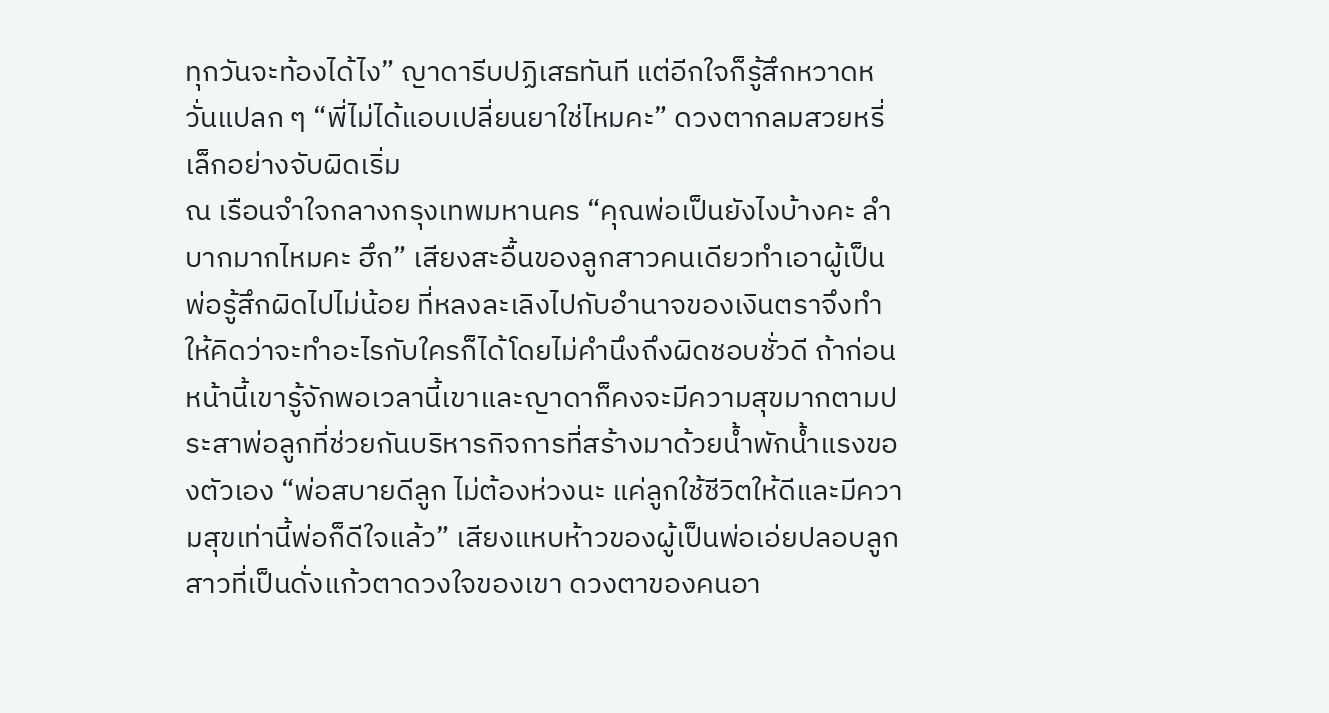ทุกวันจะท้องได้ไง” ญาดารีบปฏิเสธทันที แต่อีกใจก็รู้สึกหวาดหวั่นแปลก ๆ “พี่ไม่ได้แอบเปลี่ยนยาใช่ไหมคะ” ดวงตากลมสวยหรี่เล็กอย่างจับผิดเริ่ม
ณ เรือนจำใจกลางกรุงเทพมหานคร “คุณพ่อเป็นยังไงบ้างคะ ลำบากมากไหมคะ ฮึก” เสียงสะอื้นของลูกสาวคนเดียวทำเอาผู้เป็นพ่อรู้สึกผิดไปไม่น้อย ที่หลงละเลิงไปกับอำนาจของเงินตราจึงทำให้คิดว่าจะทำอะไรกับใครก็ได้โดยไม่คำนึงถึงผิดชอบชั่วดี ถ้าก่อนหน้านี้เขารู้จักพอเวลานี้เขาและญาดาก็คงจะมีความสุขมากตามประสาพ่อลูกที่ช่วยกันบริหารกิจการที่สร้างมาด้วยน้ำพักน้ำแรงของตัวเอง “พ่อสบายดีลูก ไม่ต้องห่วงนะ แค่ลูกใช้ชีวิตให้ดีและมีความสุขเท่านี้พ่อก็ดีใจแล้ว” เสียงแหบห้าวของผู้เป็นพ่อเอ่ยปลอบลูกสาวที่เป็นดั่งแก้วตาดวงใจของเขา ดวงตาของคนอา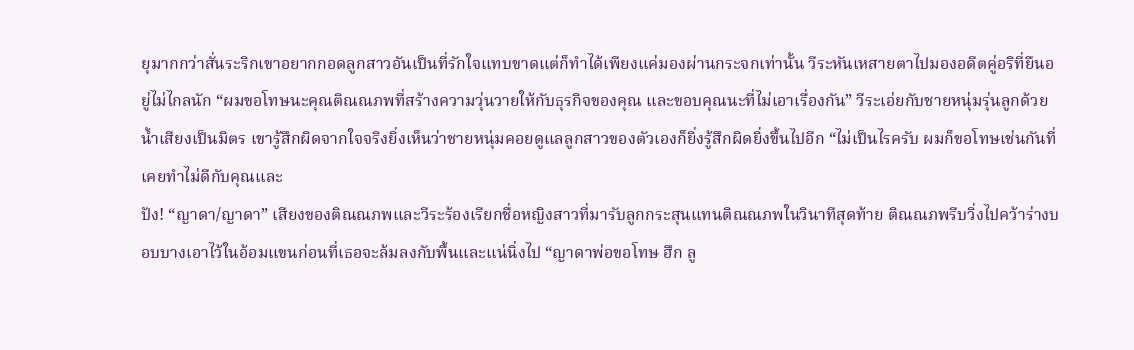ยุมากกว่าสั่นระริกเขาอยากกอดลูกสาวอันเป็นที่รักใจแทบขาดแต่ก็ทำได้เพียงแค่มองผ่านกระจกเท่านั้น วีระหันเหสายตาไปมองอดีตคู่อริที่ยืนอยู่ไม่ไกลนัก “ผมขอโทษนะคุณติณณภพที่สร้างความวุ่นวายให้กับธุรกิจของคุณ และขอบคุณนะที่ไม่เอาเรื่องกัน” วีระเอ่ยกับชายหนุ่มรุ่นลูกด้วยน้ำเสียงเป็นมิตร เขารู้สึกผิดจากใจจริงยิ่งเห็นว่าชายหนุ่มคอยดูแลลูกสาวของตัวเองก็ยิ่งรู้สึกผิดยิ่งขึ้นไปอีก “ไม่เป็นไรครับ ผมก็ขอโทษเช่นกันที่เคยทำไม่ดีกับคุณและ
ปัง! “ญาดา/ญาดา” เสียงของติณณภพและวีระร้องเรียกชื่อหญิงสาวที่มารับลูกกระสุนแทนติณณภพในวินาทีสุดท้าย ติณณภพรีบวิ่งไปคว้าร่างบอบบางเอาไว้ในอ้อมแขนก่อนที่เธอจะล้มลงกับพื้นและแน่นิ่งไป “ญาดาพ่อขอโทษ ฮึก ลู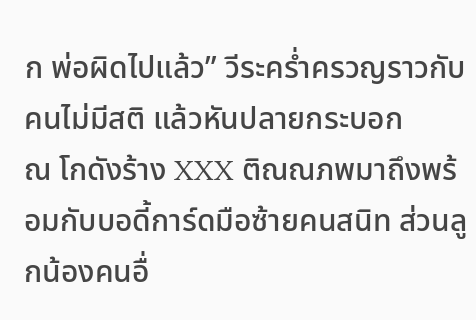ก พ่อผิดไปแล้ว” วีระคร่ำครวญราวกับคนไม่มีสติ แล้วหันปลายกระบอก
ณ โกดังร้าง XXX ติณณภพมาถึงพร้อมกับบอดี้การ์ดมือซ้ายคนสนิท ส่วนลูกน้องคนอื่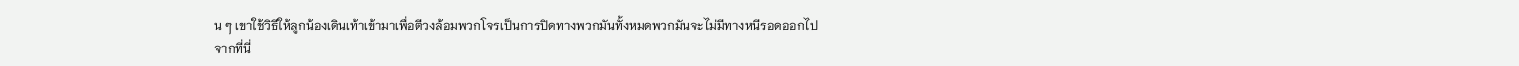น ๆ เขาใช้วิธีให้ลูกน้องเดินเท้าเข้ามาเพื่อตีวงล้อมพวกโจรเป็นการปิดทางพวกมันทั้งหมดพวกมันจะไม่มีทางหนีรอดออกไปจากที่นี่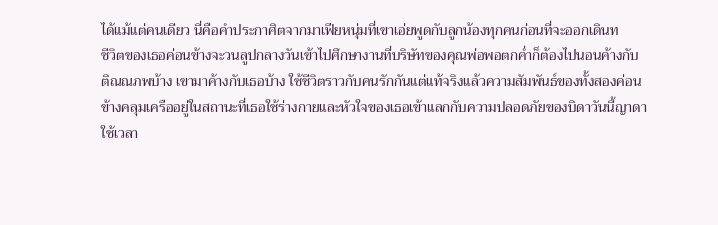ได้แม้แต่คนเดียว นี่คือคำประกาศิตจากมาเฟียหนุ่มที่เขาเอ่ยพูดกับลูกน้องทุกคนก่อนที่จะออกเดินท
ชีวิตของเธอค่อนข้างจะวนลูปกลางวันเข้าไปศึกษางานที่บริษัทของคุณพ่อพอตกค่ำก็ต้องไปนอนค้างกับติณณภพบ้าง เขามาค้างกับเธอบ้าง ใช้ชีวิตราวกับคนรักกันแต่แท้จริงแล้วความสัมพันธ์ของทั้งสองค่อนข้างคลุมเครืออยู่ในสถานะที่เธอใช้ร่างกายและหัวใจของเธอเข้าแลกกับความปลอดภัยของบิดาวันนี้ญาดาใช้เวลา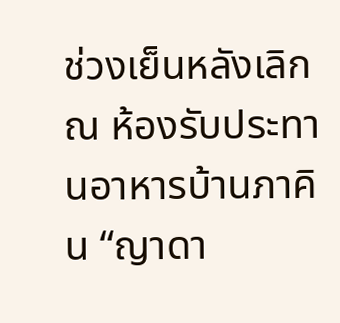ช่วงเย็นหลังเลิก
ณ ห้องรับประทานอาหารบ้านภาคิน “ญาดา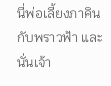นี่พ่อเลี้ยงภาคินกับพราวฟ้า และนั่นเจ้า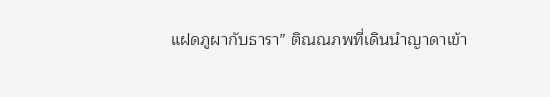แฝดภูผากับธารา” ติณณภพที่เดินนำญาดาเข้า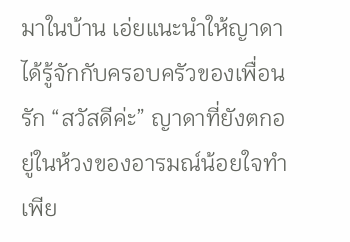มาในบ้าน เอ่ยแนะนำให้ญาดาได้รู้จักกับครอบครัวของเพื่อนรัก “สวัสดีค่ะ” ญาดาที่ยังตกอยู่ในห้วงของอารมณ์น้อยใจทำเพีย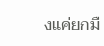งแค่ยกมื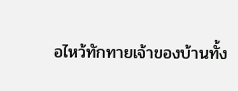อไหว้ทักทายเจ้าของบ้านทั้ง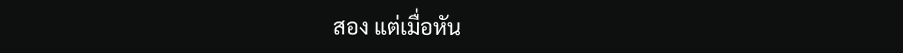สอง แต่เมื่อหัน